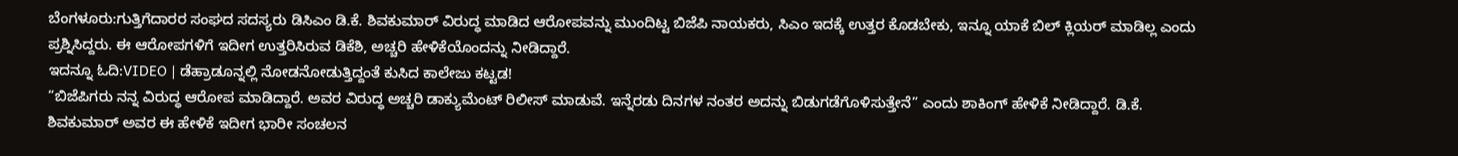ಬೆಂಗಳೂರು:ಗುತ್ತಿಗೆದಾರರ ಸಂಘದ ಸದಸ್ಯರು ಡಿಸಿಎಂ ಡಿ.ಕೆ. ಶಿವಕುಮಾರ್ ವಿರುದ್ಧ ಮಾಡಿದ ಆರೋಪವನ್ನು ಮುಂದಿಟ್ಟ ಬಿಜೆಪಿ ನಾಯಕರು, ಸಿಎಂ ಇದಕ್ಕೆ ಉತ್ತರ ಕೊಡಬೇಕು, ಇನ್ನೂ ಯಾಕೆ ಬಿಲ್ ಕ್ಲಿಯರ್ ಮಾಡಿಲ್ಲ ಎಂದು ಪ್ರಶ್ನಿಸಿದ್ದರು. ಈ ಆರೋಪಗಳಿಗೆ ಇದೀಗ ಉತ್ತರಿಸಿರುವ ಡಿಕೆಶಿ, ಅಚ್ಚರಿ ಹೇಳಿಕೆಯೊಂದನ್ನು ನೀಡಿದ್ದಾರೆ.
ಇದನ್ನೂ ಓದಿ:VIDEO | ಡೆಹ್ರಾಡೂನ್ನಲ್ಲಿ ನೋಡನೋಡುತ್ತಿದ್ದಂತೆ ಕುಸಿದ ಕಾಲೇಜು ಕಟ್ಟಡ!
“ಬಿಜೆಪಿಗರು ನನ್ನ ವಿರುದ್ಧ ಆರೋಪ ಮಾಡಿದ್ದಾರೆ. ಅವರ ವಿರುದ್ಧ ಅಚ್ಚರಿ ಡಾಕ್ಯುಮೆಂಟ್ ರಿಲೀಸ್ ಮಾಡುವೆ. ಇನ್ನೆರಡು ದಿನಗಳ ನಂತರ ಅದನ್ನು ಬಿಡುಗಡೆಗೊಳಿಸುತ್ತೇನೆ” ಎಂದು ಶಾಕಿಂಗ್ ಹೇಳಿಕೆ ನೀಡಿದ್ದಾರೆ. ಡಿ.ಕೆ. ಶಿವಕುಮಾರ್ ಅವರ ಈ ಹೇಳಿಕೆ ಇದೀಗ ಭಾರೀ ಸಂಚಲನ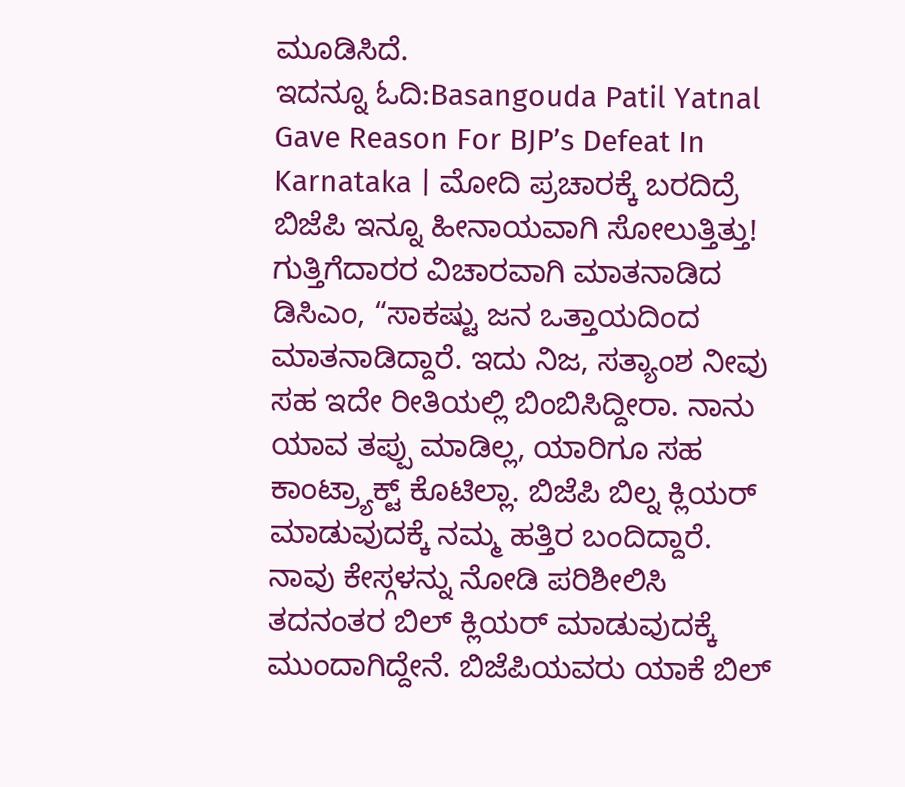ಮೂಡಿಸಿದೆ.
ಇದನ್ನೂ ಓದಿ:Basangouda Patil Yatnal Gave Reason For BJP’s Defeat In Karnataka | ಮೋದಿ ಪ್ರಚಾರಕ್ಕೆ ಬರದಿದ್ರೆ ಬಿಜೆಪಿ ಇನ್ನೂ ಹೀನಾಯವಾಗಿ ಸೋಲುತ್ತಿತ್ತು!
ಗುತ್ತಿಗೆದಾರರ ವಿಚಾರವಾಗಿ ಮಾತನಾಡಿದ ಡಿಸಿಎಂ, “ಸಾಕಷ್ಟು ಜನ ಒತ್ತಾಯದಿಂದ ಮಾತನಾಡಿದ್ದಾರೆ. ಇದು ನಿಜ, ಸತ್ಯಾಂಶ ನೀವು ಸಹ ಇದೇ ರೀತಿಯಲ್ಲಿ ಬಿಂಬಿಸಿದ್ದೀರಾ. ನಾನು ಯಾವ ತಪ್ಪು ಮಾಡಿಲ್ಲ, ಯಾರಿಗೂ ಸಹ ಕಾಂಟ್ರ್ಯಾಕ್ಟ್ ಕೊಟಿಲ್ಲಾ. ಬಿಜೆಪಿ ಬಿಲ್ನ ಕ್ಲಿಯರ್ ಮಾಡುವುದಕ್ಕೆ ನಮ್ಮ ಹತ್ತಿರ ಬಂದಿದ್ದಾರೆ. ನಾವು ಕೇಸ್ಗಳನ್ನು ನೋಡಿ ಪರಿಶೀಲಿಸಿ ತದನಂತರ ಬಿಲ್ ಕ್ಲಿಯರ್ ಮಾಡುವುದಕ್ಕೆ ಮುಂದಾಗಿದ್ದೇನೆ. ಬಿಜೆಪಿಯವರು ಯಾಕೆ ಬಿಲ್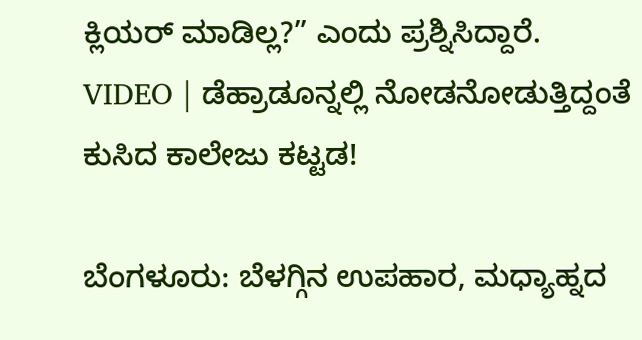ಕ್ಲಿಯರ್ ಮಾಡಿಲ್ಲ?” ಎಂದು ಪ್ರಶ್ನಿಸಿದ್ದಾರೆ.
VIDEO | ಡೆಹ್ರಾಡೂನ್ನಲ್ಲಿ ನೋಡನೋಡುತ್ತಿದ್ದಂತೆ ಕುಸಿದ ಕಾಲೇಜು ಕಟ್ಟಡ!

ಬೆಂಗಳೂರು: ಬೆಳಗ್ಗಿನ ಉಪಹಾರ, ಮಧ್ಯಾಹ್ನದ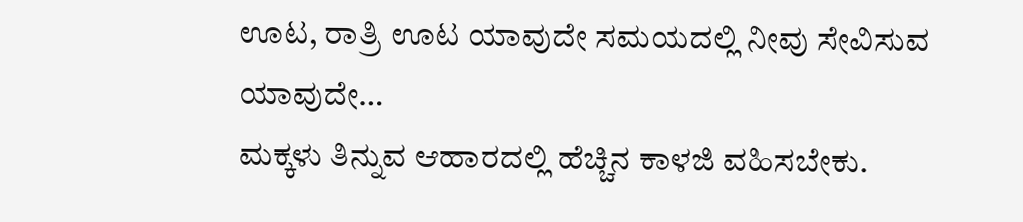ಊಟ, ರಾತ್ರಿ ಊಟ ಯಾವುದೇ ಸಮಯದಲ್ಲಿ ನೀವು ಸೇವಿಸುವ ಯಾವುದೇ…
ಮಕ್ಕಳು ತಿನ್ನುವ ಆಹಾರದಲ್ಲಿ ಹೆಚ್ಚಿನ ಕಾಳಜಿ ವಹಿಸಬೇಕು.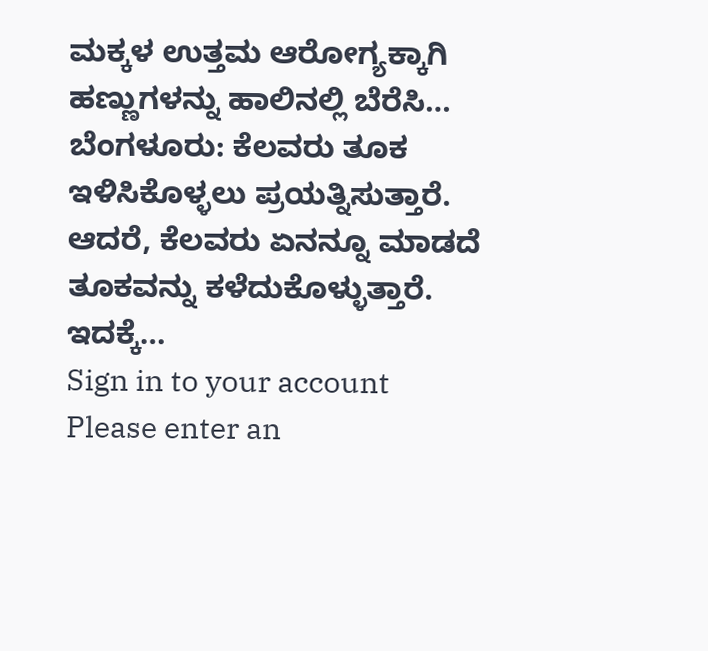ಮಕ್ಕಳ ಉತ್ತಮ ಆರೋಗ್ಯಕ್ಕಾಗಿ ಹಣ್ಣುಗಳನ್ನು ಹಾಲಿನಲ್ಲಿ ಬೆರೆಸಿ…
ಬೆಂಗಳೂರು: ಕೆಲವರು ತೂಕ ಇಳಿಸಿಕೊಳ್ಳಲು ಪ್ರಯತ್ನಿಸುತ್ತಾರೆ. ಆದರೆ, ಕೆಲವರು ಏನನ್ನೂ ಮಾಡದೆ ತೂಕವನ್ನು ಕಳೆದುಕೊಳ್ಳುತ್ತಾರೆ. ಇದಕ್ಕೆ…
Sign in to your account
Please enter an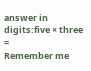answer in digits:five × three =
Remember me